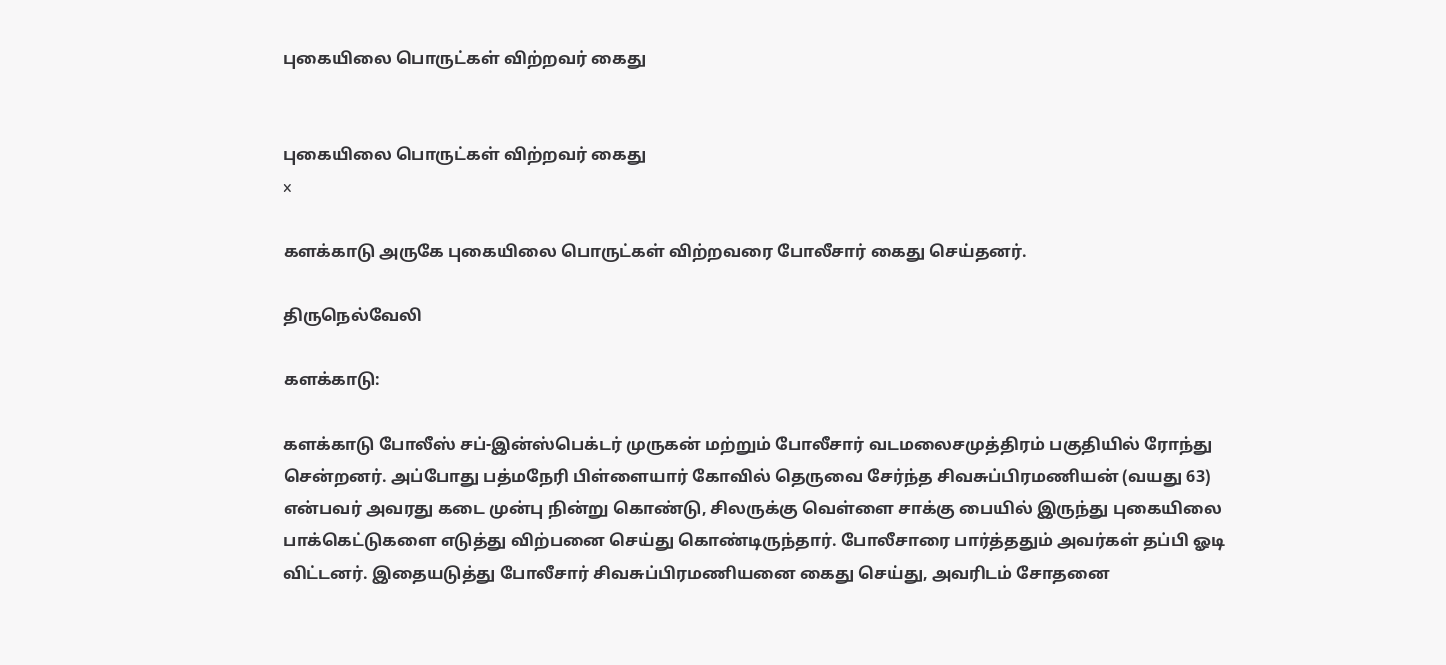புகையிலை பொருட்கள் விற்றவர் கைது


புகையிலை பொருட்கள் விற்றவர் கைது
x

களக்காடு அருகே புகையிலை பொருட்கள் விற்றவரை போலீசார் கைது செய்தனர்.

திருநெல்வேலி

களக்காடு:

களக்காடு போலீஸ் சப்-இன்ஸ்பெக்டர் முருகன் மற்றும் போலீசார் வடமலைசமுத்திரம் பகுதியில் ரோந்து சென்றனர். அப்போது பத்மநேரி பிள்ளையார் கோவில் தெருவை சேர்ந்த சிவசுப்பிரமணியன் (வயது 63) என்பவர் அவரது கடை முன்பு நின்று கொண்டு, சிலருக்கு வெள்ளை சாக்கு பையில் இருந்து புகையிலை பாக்கெட்டுகளை எடுத்து விற்பனை செய்து கொண்டிருந்தார். போலீசாரை பார்த்ததும் அவர்கள் தப்பி ஓடி விட்டனர். இதையடுத்து போலீசார் சிவசுப்பிரமணியனை கைது செய்து, அவரிடம் சோதனை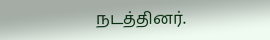நடத்தினர்.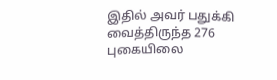இதில் அவர் பதுக்கி வைத்திருந்த 276 புகையிலை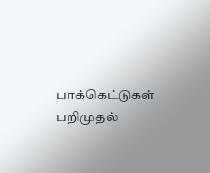பாக்கெட்டுகள் பறிமுதல்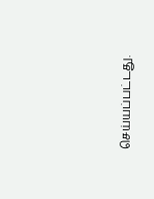செய்யப்பட்டது.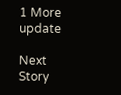1 More update

Next Story